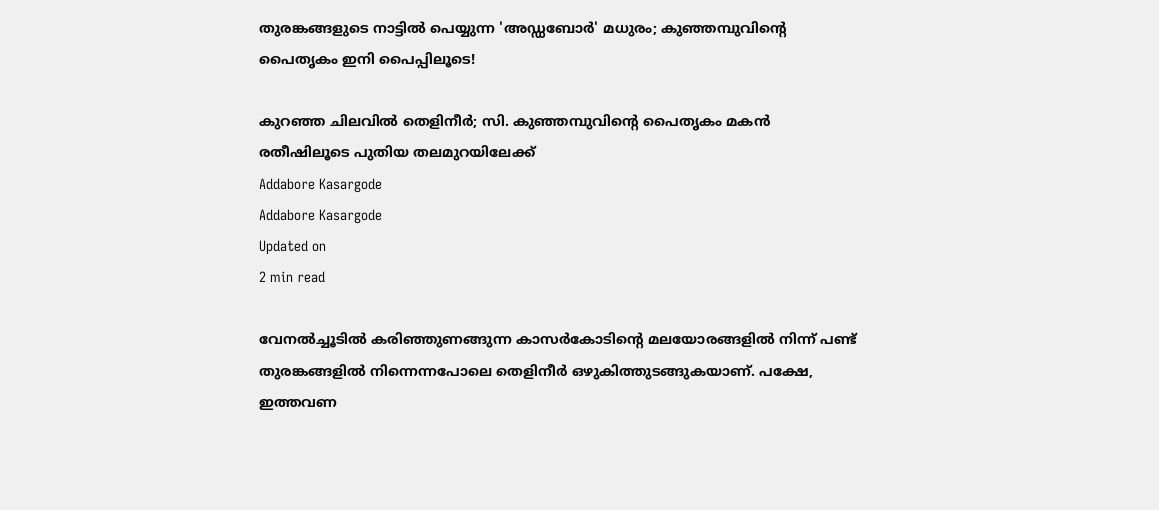തുരങ്കങ്ങളുടെ നാട്ടിൽ പെയ്യുന്ന 'അഡ്ഡബോർ' മധുരം; കുഞ്ഞമ്പുവിന്റെ പൈതൃകം ഇനി പൈപ്പിലൂടെ!

കുറഞ്ഞ ചിലവിൽ തെളിനീർ; സി. കുഞ്ഞമ്പുവിന്റെ പൈതൃകം മകൻ രതീഷിലൂടെ പുതിയ തലമുറയിലേക്ക്
Addabore Kasargode
Addabore Kasargode
Updated on
2 min read

വേനൽച്ചൂടിൽ കരിഞ്ഞുണങ്ങുന്ന കാസർകോടിന്റെ മലയോരങ്ങളിൽ നിന്ന് പണ്ട് തുരങ്കങ്ങളിൽ നിന്നെന്നപോലെ തെളിനീർ ഒഴുകിത്തുടങ്ങുകയാണ്. പക്ഷേ, ഇത്തവണ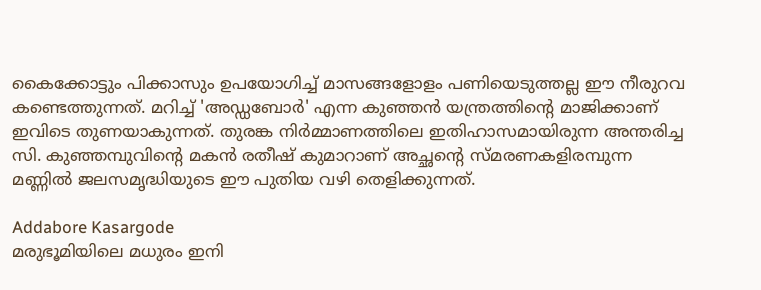കൈക്കോട്ടും പിക്കാസും ഉപയോഗിച്ച് മാസങ്ങളോളം പണിയെടുത്തല്ല ഈ നീരുറവ കണ്ടെത്തുന്നത്. മറിച്ച് 'അഡ്ഡബോർ' എന്ന കുഞ്ഞൻ യന്ത്രത്തിന്റെ മാജിക്കാണ് ഇവിടെ തുണയാകുന്നത്. തുരങ്ക നിർമ്മാണത്തിലെ ഇതിഹാസമായിരുന്ന അന്തരിച്ച സി. കുഞ്ഞമ്പുവിന്റെ മകൻ രതീഷ് കുമാറാണ് അച്ഛന്റെ സ്മരണകളിരമ്പുന്ന മണ്ണിൽ ജലസമൃദ്ധിയുടെ ഈ പുതിയ വഴി തെളിക്കുന്നത്.

Addabore Kasargode
മരുഭൂമിയിലെ മധുരം ഇനി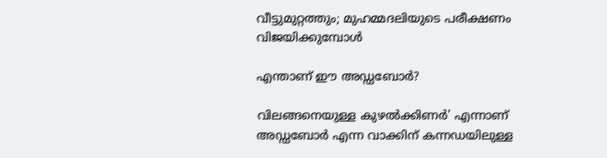വീട്ടുമുറ്റത്തും; മുഹമ്മദലിയുടെ പരീക്ഷണം വിജയിക്കുമ്പോൾ

എന്താണ് ഈ അഡ്ഡബോർ?

വിലങ്ങനെയുള്ള കുഴൽക്കിണർ' എന്നാണ് അഡ്ഡബോർ എന്ന വാക്കിന് കന്നഡയിലുള്ള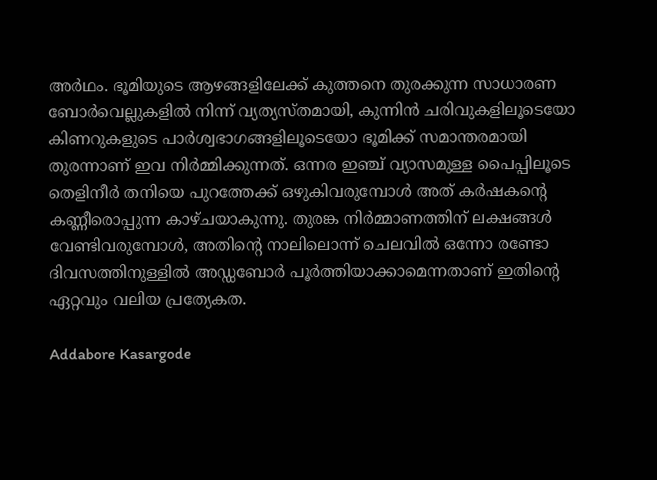അർഥം. ഭൂമിയുടെ ആഴങ്ങളിലേക്ക് കുത്തനെ തുരക്കുന്ന സാധാരണ ബോർവെല്ലുകളിൽ നിന്ന് വ്യത്യസ്തമായി, കുന്നിൻ ചരിവുകളിലൂടെയോ കിണറുകളുടെ പാർശ്വഭാഗങ്ങളിലൂടെയോ ഭൂമിക്ക് സമാന്തരമായി തുരന്നാണ് ഇവ നിർമ്മിക്കുന്നത്. ഒന്നര ഇഞ്ച് വ്യാസമുള്ള പൈപ്പിലൂടെ തെളിനീർ തനിയെ പുറത്തേക്ക് ഒഴുകിവരുമ്പോൾ അത് കർഷകന്റെ കണ്ണീരൊപ്പുന്ന കാഴ്ചയാകുന്നു. തുരങ്ക നിർമ്മാണത്തിന് ലക്ഷങ്ങൾ വേണ്ടിവരുമ്പോൾ, അതിന്റെ നാലിലൊന്ന് ചെലവിൽ ഒന്നോ രണ്ടോ ദിവസത്തിനുള്ളിൽ അഡ്ഡബോർ പൂർത്തിയാക്കാമെന്നതാണ് ഇതിന്റെ ഏറ്റവും വലിയ പ്രത്യേകത.

Addabore Kasargode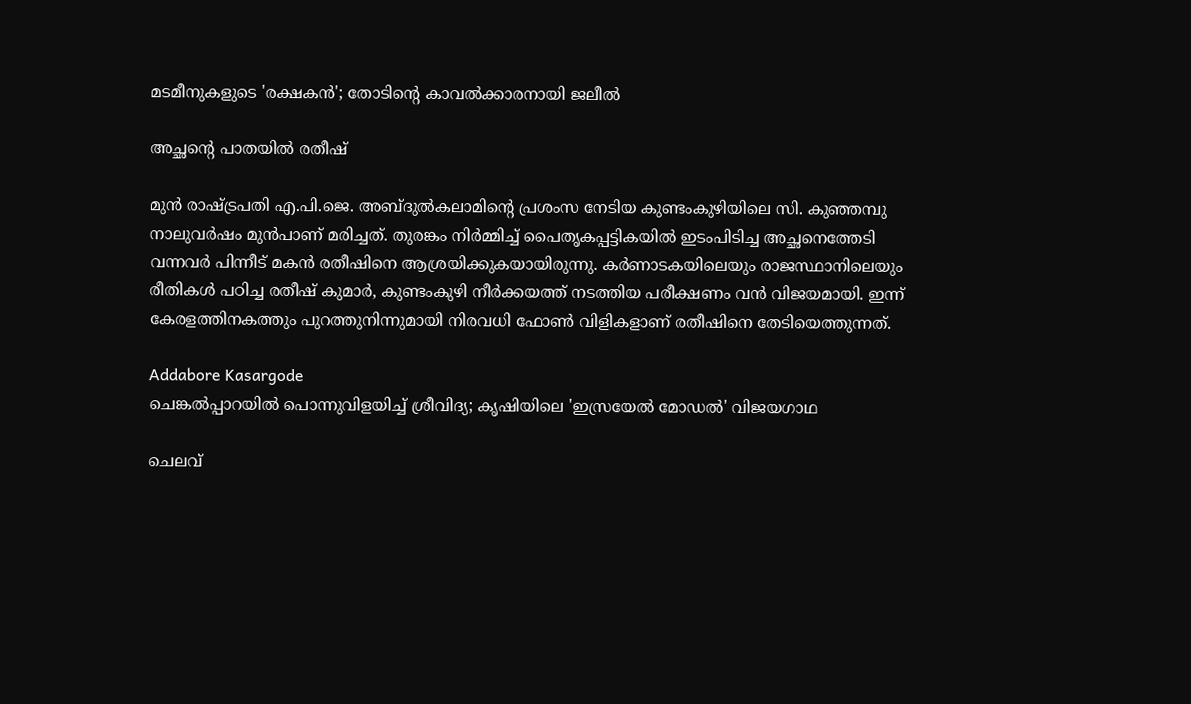മടമീനുകളുടെ 'രക്ഷകൻ'; തോടിന്റെ കാവൽക്കാരനായി ജലീൽ

അച്ഛന്റെ പാതയിൽ രതീഷ്

മുൻ രാഷ്ട്രപതി എ.പി.ജെ. അബ്ദുൽകലാമിന്റെ പ്രശംസ നേടിയ കുണ്ടംകുഴിയിലെ സി. കുഞ്ഞമ്പു നാലുവർഷം മുൻപാണ് മരിച്ചത്. തുരങ്കം നിർമ്മിച്ച് പൈതൃകപ്പട്ടികയിൽ ഇടംപിടിച്ച അച്ഛനെത്തേടി വന്നവർ പിന്നീട് മകൻ രതീഷിനെ ആശ്രയിക്കുകയായിരുന്നു. കർണാടകയിലെയും രാജസ്ഥാനിലെയും രീതികൾ പഠിച്ച രതീഷ് കുമാർ, കുണ്ടംകുഴി നീർക്കയത്ത് നടത്തിയ പരീക്ഷണം വൻ വിജയമായി. ഇന്ന് കേരളത്തിനകത്തും പുറത്തുനിന്നുമായി നിരവധി ഫോൺ വിളികളാണ് രതീഷിനെ തേടിയെത്തുന്നത്.

Addabore Kasargode
ചെങ്കൽപ്പാറയിൽ പൊന്നുവിളയിച്ച് ശ്രീവിദ്യ; കൃഷിയിലെ 'ഇസ്രയേൽ മോഡൽ' വിജയഗാഥ

ചെലവ്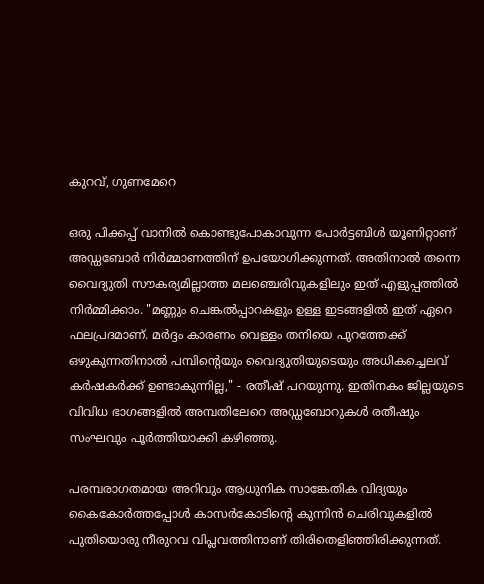കുറവ്, ഗുണമേറെ

ഒരു പിക്കപ്പ് വാനിൽ കൊണ്ടുപോകാവുന്ന പോർട്ടബിൾ യൂണിറ്റാണ് അഡ്ഡബോർ നിർമ്മാണത്തിന് ഉപയോഗിക്കുന്നത്. അതിനാൽ തന്നെ വൈദ്യുതി സൗകര്യമില്ലാത്ത മലഞ്ചെരിവുകളിലും ഇത് എളുപ്പത്തിൽ നിർമ്മിക്കാം. "മണ്ണും ചെങ്കൽപ്പാറകളും ഉള്ള ഇടങ്ങളിൽ ഇത് ഏറെ ഫലപ്രദമാണ്. മർദ്ദം കാരണം വെള്ളം തനിയെ പുറത്തേക്ക് ഒഴുകുന്നതിനാൽ പമ്പിന്റെയും വൈദ്യുതിയുടെയും അധികച്ചെലവ് കർഷകർക്ക് ഉണ്ടാകുന്നില്ല," - രതീഷ് പറയുന്നു. ഇതിനകം ജില്ലയുടെ വിവിധ ഭാഗങ്ങളിൽ അമ്പതിലേറെ അഡ്ഡബോറുകൾ രതീഷും സംഘവും പൂർത്തിയാക്കി കഴിഞ്ഞു.

പരമ്പരാഗതമായ അറിവും ആധുനിക സാങ്കേതിക വിദ്യയും കൈകോർത്തപ്പോൾ കാസർകോടിന്റെ കുന്നിൻ ചെരിവുകളിൽ പുതിയൊരു നീരുറവ വിപ്ലവത്തിനാണ് തിരിതെളിഞ്ഞിരിക്കുന്നത്.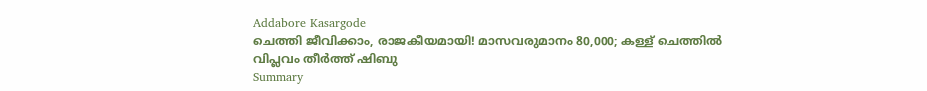Addabore Kasargode
ചെത്തി ജീവിക്കാം, രാജകീയമായി! മാസവരുമാനം 80,000; കള്ള് ചെത്തിൽ വിപ്ലവം തീർത്ത് ഷിബു
Summary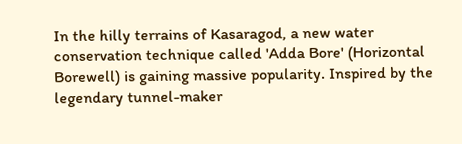In the hilly terrains of Kasaragod, a new water conservation technique called 'Adda Bore' (Horizontal Borewell) is gaining massive popularity. Inspired by the legendary tunnel-maker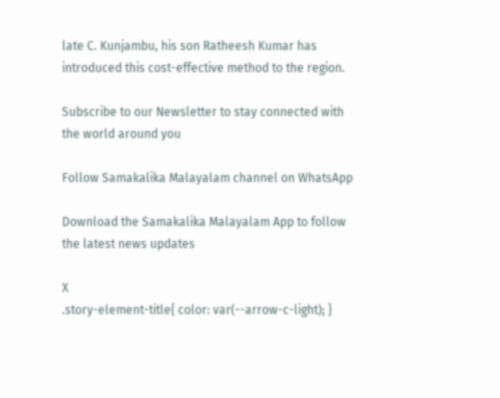late C. Kunjambu, his son Ratheesh Kumar has introduced this cost-effective method to the region.

Subscribe to our Newsletter to stay connected with the world around you

Follow Samakalika Malayalam channel on WhatsApp

Download the Samakalika Malayalam App to follow the latest news updates

X
.story-element-title{ color: var(--arrow-c-light); }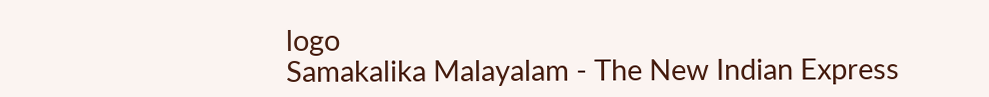logo
Samakalika Malayalam - The New Indian Express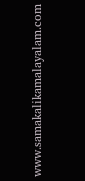www.samakalikamalayalam.com